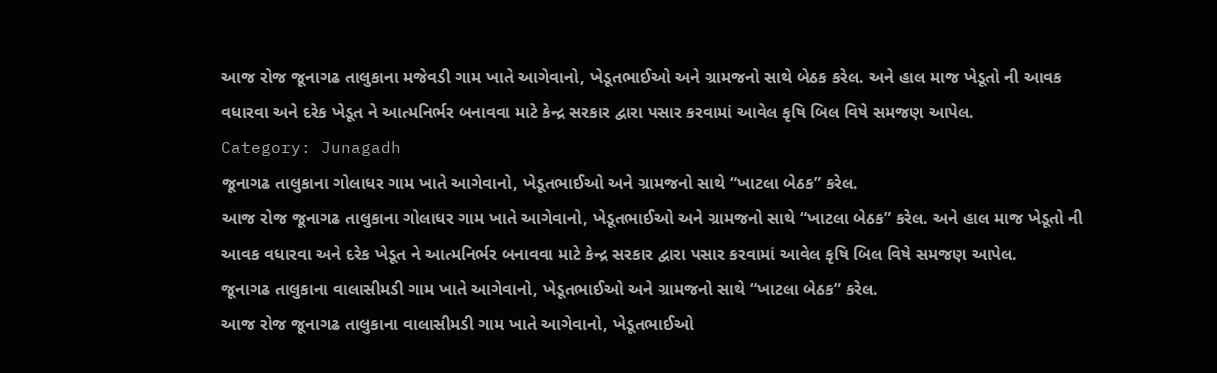આજ રોજ જૂનાગઢ તાલુકાના મજેવડી ગામ ખાતે આગેવાનો, ખેડૂતભાઈઓ અને ગ્રામજનો સાથે બેઠક કરેલ. અને હાલ માજ ખેડૂતો ની આવક વધારવા અને દરેક ખેડૂત ને આત્મનિર્ભર બનાવવા માટે કેન્દ્ર સરકાર દ્વારા પસાર કરવામાં આવેલ કૃષિ બિલ વિષે સમજણ આપેલ.
Category: Junagadh
જૂનાગઢ તાલુકાના ગોલાધર ગામ ખાતે આગેવાનો, ખેડૂતભાઈઓ અને ગ્રામજનો સાથે “ખાટલા બેઠક” કરેલ.
આજ રોજ જૂનાગઢ તાલુકાના ગોલાધર ગામ ખાતે આગેવાનો, ખેડૂતભાઈઓ અને ગ્રામજનો સાથે “ખાટલા બેઠક” કરેલ. અને હાલ માજ ખેડૂતો ની આવક વધારવા અને દરેક ખેડૂત ને આત્મનિર્ભર બનાવવા માટે કેન્દ્ર સરકાર દ્વારા પસાર કરવામાં આવેલ કૃષિ બિલ વિષે સમજણ આપેલ.
જૂનાગઢ તાલુકાના વાલાસીમડી ગામ ખાતે આગેવાનો, ખેડૂતભાઈઓ અને ગ્રામજનો સાથે “ખાટલા બેઠક” કરેલ.
આજ રોજ જૂનાગઢ તાલુકાના વાલાસીમડી ગામ ખાતે આગેવાનો, ખેડૂતભાઈઓ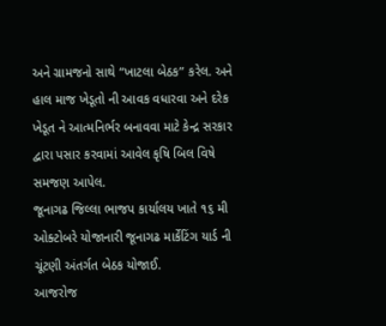અને ગ્રામજનો સાથે “ખાટલા બેઠક” કરેલ. અને હાલ માજ ખેડૂતો ની આવક વધારવા અને દરેક ખેડૂત ને આત્મનિર્ભર બનાવવા માટે કેન્દ્ર સરકાર દ્વારા પસાર કરવામાં આવેલ કૃષિ બિલ વિષે સમજણ આપેલ.
જૂનાગઢ જિલ્લા ભાજપ કાર્યાલય ખાતે ૧૬ મી ઓક્ટોબરે યોજાનારી જૂનાગઢ માર્કેટિંગ યાર્ડ ની ચૂંટણી અંતર્ગત બેઠક યોજાઈ.
આજરોજ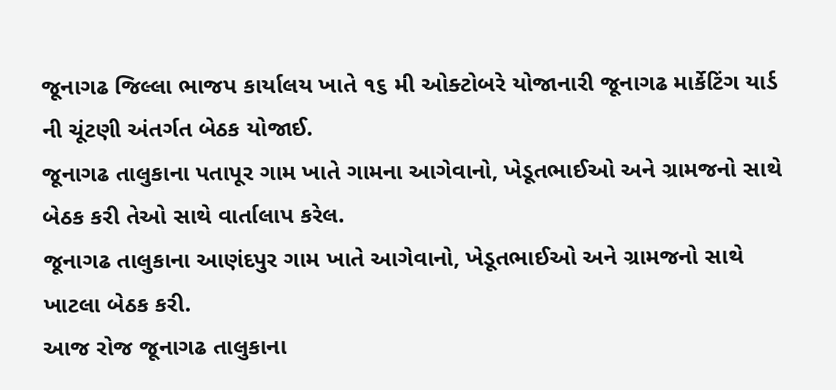જૂનાગઢ જિલ્લા ભાજપ કાર્યાલય ખાતે ૧૬ મી ઓક્ટોબરે યોજાનારી જૂનાગઢ માર્કેટિંગ યાર્ડ ની ચૂંટણી અંતર્ગત બેઠક યોજાઈ.
જૂનાગઢ તાલુકાના પતાપૂર ગામ ખાતે ગામના આગેવાનો, ખેડૂતભાઈઓ અને ગ્રામજનો સાથે બેઠક કરી તેઓ સાથે વાર્તાલાપ કરેલ.
જૂનાગઢ તાલુકાના આણંદપુર ગામ ખાતે આગેવાનો, ખેડૂતભાઈઓ અને ગ્રામજનો સાથે ખાટલા બેઠક કરી.
આજ રોજ જૂનાગઢ તાલુકાના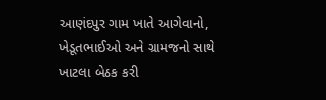આણંદપુર ગામ ખાતે આગેવાનો, ખેડૂતભાઈઓ અને ગ્રામજનો સાથે ખાટલા બેઠક કરી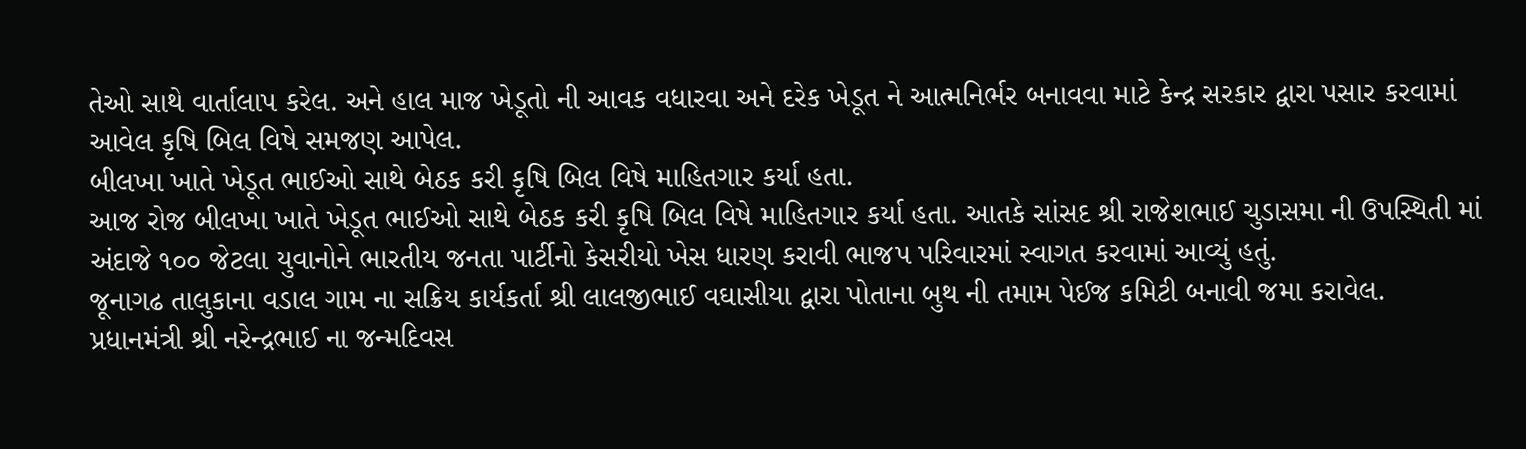તેઓ સાથે વાર્તાલાપ કરેલ. અને હાલ માજ ખેડૂતો ની આવક વધારવા અને દરેક ખેડૂત ને આત્મનિર્ભર બનાવવા માટે કેન્દ્ર સરકાર દ્વારા પસાર કરવામાં આવેલ કૃષિ બિલ વિષે સમજણ આપેલ.
બીલખા ખાતે ખેડૂત ભાઈઓ સાથે બેઠક કરી કૃષિ બિલ વિષે માહિતગાર કર્યા હતા.
આજ રોજ બીલખા ખાતે ખેડૂત ભાઈઓ સાથે બેઠક કરી કૃષિ બિલ વિષે માહિતગાર કર્યા હતા. આતકે સાંસદ શ્રી રાજેશભાઈ ચુડાસમા ની ઉપસ્થિતી માં અંદાજે ૧૦૦ જેટલા યુવાનોને ભારતીય જનતા પાર્ટીનો કેસરીયો ખેસ ધારણ કરાવી ભાજપ પરિવારમાં સ્વાગત કરવામાં આવ્યું હતું.
જૂનાગઢ તાલુકાના વડાલ ગામ ના સક્રિય કાર્યકર્તા શ્રી લાલજીભાઈ વઘાસીયા દ્વારા પોતાના બુથ ની તમામ પેઈજ કમિટી બનાવી જમા કરાવેલ.
પ્રધાનમંત્રી શ્રી નરેન્દ્રભાઈ ના જન્મદિવસ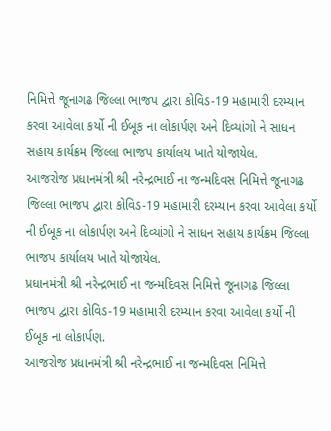નિમિત્તે જૂનાગઢ જિલ્લા ભાજપ દ્વારા કોવિડ-19 મહામારી દરમ્યાન કરવા આવેલા કર્યો ની ઈબૂક ના લોકાર્પણ અને દિવ્યાંગો ને સાધન સહાય કાર્યક્રમ જિલ્લા ભાજપ કાર્યાલય ખાતે યોજાયેલ.
આજરોજ પ્રધાનમંત્રી શ્રી નરેન્દ્રભાઈ ના જન્મદિવસ નિમિત્તે જૂનાગઢ જિલ્લા ભાજપ દ્વારા કોવિડ-19 મહામારી દરમ્યાન કરવા આવેલા કર્યો ની ઈબૂક ના લોકાર્પણ અને દિવ્યાંગો ને સાધન સહાય કાર્યક્રમ જિલ્લા ભાજપ કાર્યાલય ખાતે યોજાયેલ.
પ્રધાનમંત્રી શ્રી નરેન્દ્રભાઈ ના જન્મદિવસ નિમિત્તે જૂનાગઢ જિલ્લા ભાજપ દ્વારા કોવિડ-19 મહામારી દરમ્યાન કરવા આવેલા કર્યો ની ઈબૂક ના લોકાર્પણ.
આજરોજ પ્રધાનમંત્રી શ્રી નરેન્દ્રભાઈ ના જન્મદિવસ નિમિત્તે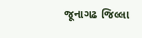જૂનાગઢ જિલ્લા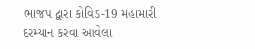ભાજપ દ્વારા કોવિડ-19 મહામારી દરમ્યાન કરવા આવેલા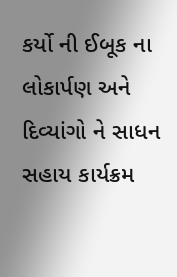કર્યો ની ઈબૂક ના લોકાર્પણ અને દિવ્યાંગો ને સાધન સહાય કાર્યક્રમ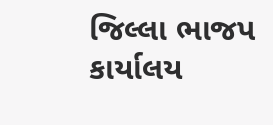જિલ્લા ભાજપ કાર્યાલય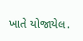ખાતે યોજાયેલ.